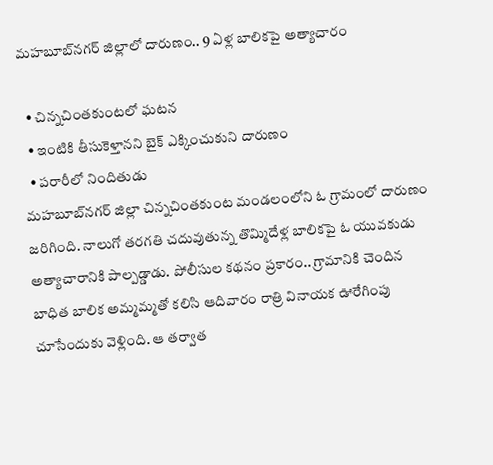మహబూబ్‌నగర్ జిల్లాలో దారుణం.. 9 ఏళ్ల బాలికపై అత్యాచారం

  • చిన్నచింతకుంటలో ఘటన
  • ఇంటికి తీసుకెళ్తానని బైక్ ఎక్కించుకుని దారుణం
  • పరారీలో నిందితుడు
మహబూబ్‌నగర్ జిల్లా చిన్నచింతకుంట మండలంలోని ఓ గ్రామంలో దారుణం జరిగింది. నాలుగో తరగతి చదువుతున్న తొమ్మిదేళ్ల బాలికపై ఓ యువకుడు అత్యాచారానికి పాల్పడ్డాడు. పోలీసుల కథనం ప్రకారం.. గ్రామానికి చెందిన బాధిత బాలిక అమ్మమ్మతో కలిసి ఆదివారం రాత్రి వినాయక ఊరేగింపు చూసేందుకు వెళ్లింది. ఆ తర్వాత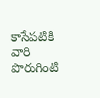కాసేపటికి వారి పొరుగింటి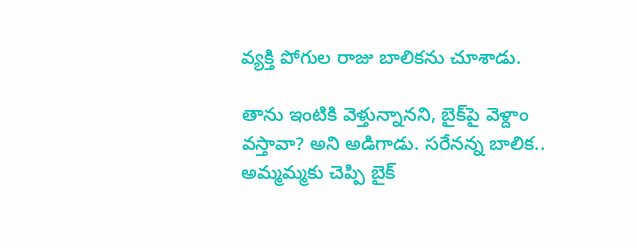వ్యక్తి పోగుల రాజు బాలికను చూశాడు.

తాను ఇంటికి వెళ్తున్నానని, బైక్‌పై వెళ్దాం వస్తావా? అని అడిగాడు. సరేనన్న బాలిక.. అమ్మమ్మకు చెప్పి బైక్‌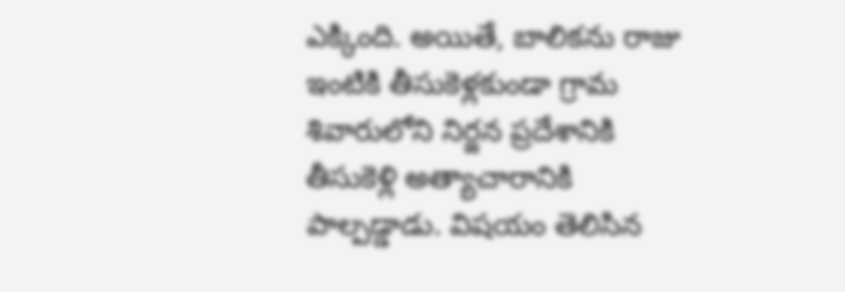ఎక్కింది. అయితే, బాలికను రాజు ఇంటికి తీసుకెళ్లకుండా గ్రామ శివారులోని నిర్జన ప్రదేశానికి తీసుకెళ్లి అత్యాచారానికి పాల్పడ్డాడు. విషయం తెలిసిన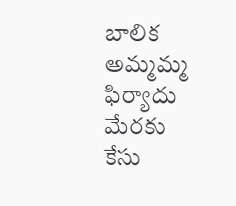బాలిక అమ్మమ్మ ఫిర్యాదు మేరకు కేసు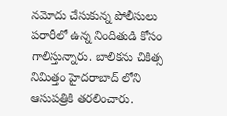నమోదు చేసుకున్న పోలీసులు పరారీలో ఉన్న నిందితుడి కోసం గాలిస్తున్నారు. బాలికను చికిత్స నిమిత్తం హైదరాబాద్ లోని ఆసుపత్రికి తరలించారు.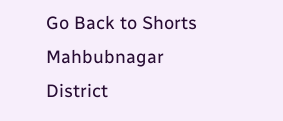Go Back to Shorts
Mahbubnagar District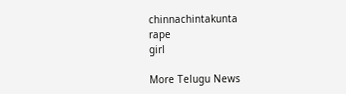chinnachintakunta
rape
girl

More Telugu News